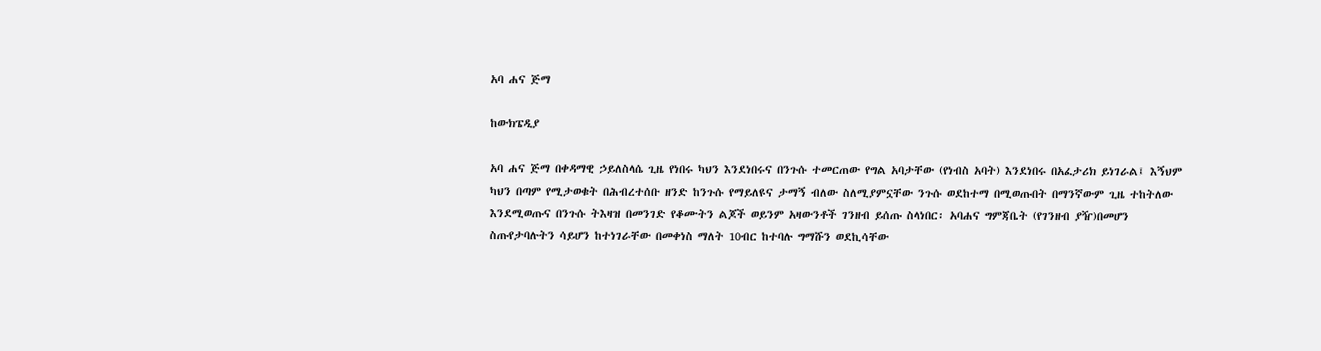አባ ሐና ጅማ

ከውክፔዲያ

አባ ሐና ጅማ በቀዳማዊ ኃይለስላሴ ጊዜ የነበሩ ካህን እንደነበሩና በንጉሱ ተመርጠው የግል አባታቸው (የነብስ አባት) እንደነበሩ በአፈታሪክ ይነገራል፤ እኝህም ካህን በጣም የሚታወቁት በሕብረተሰቡ ዘንድ ከንጉሱ የማይለዩና ታማኝ ብለው ስለሚያምኗቸው ንጉሱ ወደከተማ በሚወጡበት በማንኛውም ጊዜ ተከትለው እንደሚወጡና በንጉሱ ትእዛዝ በመንገድ የቆሙትን ልጆች ወይንም አዛውንቶች ገንዘብ ይሰጡ ስላነበር፡ አባሐና ግምጃቤት (የገንዘብ ያዥ)በመሆን ስጡየታባሉትን ሳይሆን ከተነገራቸው በመቀነስ ማለት 10ብር ከተባሉ ግማሹን ወደኪሳቸው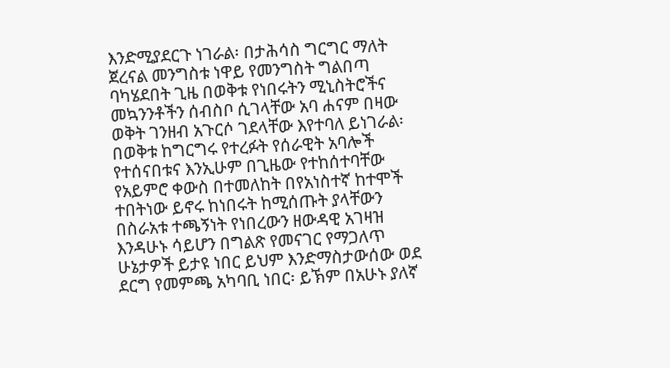እንድሚያደርጉ ነገራል፡ በታሕሳስ ግርግር ማለት ጀረናል መንግስቱ ነዋይ የመንግስት ግልበጣ ባካሄደበት ጊዜ በወቅቱ የነበሩትን ሚኒስትሮችና መኳንንቶችን ሰብስቦ ሲገላቸው አባ ሐናም በዛው ወቅት ገንዘብ አጉርሶ ገደላቸው እየተባለ ይነገራል፡ በወቅቱ ከግርግሩ የተረፉት የሰራዊት አባሎች የተሰናበቱና እንኢሁም በጊዜው የተከሰተባቸው የአይምሮ ቀውስ በተመለከት በየአነስተኛ ከተሞች ተበትነው ይኖሩ ከነበሩት ከሚሰጡት ያላቸውን በስራአቱ ተጫኝነት የነበረውን ዘውዳዊ አገዛዝ እንዳሁኑ ሳይሆን በግልጽ የመናገር የማጋለጥ ሁኔታዎች ይታዩ ነበር ይህም እንድማስታውሰው ወደ ደርግ የመምጫ አካባቢ ነበር፡ ይኽም በአሁኑ ያለኛ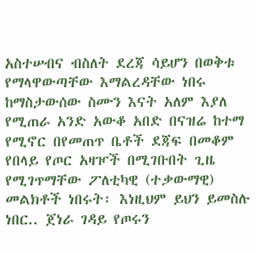አስተሠብና ብስለት ደረጃ ሳይሆን በወቅቱ የማላዋውጣቸው እማልረዳቸው ነበሩ ከማስታውሰው ስሙን እናት አለም እያለ የሚጠራ አንድ አውቆ አበድ በናዝሬ ከተማ የሚኖር በየመጠጥ ቤቶች ደጃፍ በመቆም የበላይ የጦር አዛዦች በሚገቡበት ጊዜ የሚገጥማቸው ፖለቲካዊ (ተቃውማዊ) መልክቶች ነበሩት፡ እነዚህም ይህን ይመስሉ ነበር.. ጀነራ ገዳይ የጦሩን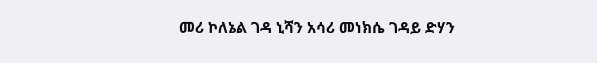መሪ ኮለኔል ገዳ ኒሻን አሳሪ መነክሴ ገዳይ ድሃን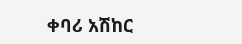ቀባሪ አሽከር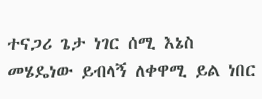ተናጋሪ ጌታ ነገር ሰሚ እኔስ መሄዴነው ይብላኝ ለቀዋሚ ይል ነበር